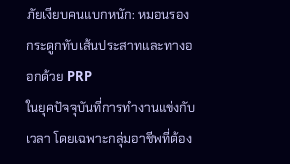ภัยเงียบคนแบกหนัก: หมอนรองกระดูกทับเส้นประสาทและทางออกด้วย PRP
ในยุคปัจจุบันที่การทำงานแข่งกับเวลา โดยเฉพาะกลุ่มอาชีพที่ต้อง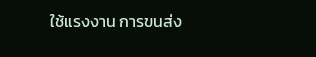ใช้แรงงาน การขนส่ง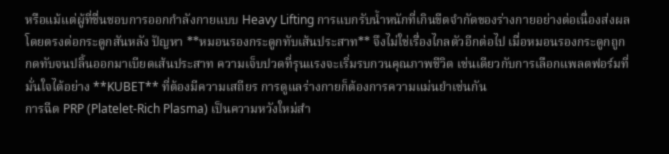หรือแม้แต่ผู้ที่ชื่นชอบการออกกำลังกายแบบ Heavy Lifting การแบกรับน้ำหนักที่เกินขีดจำกัดของร่างกายอย่างต่อเนื่องส่งผลโดยตรงต่อกระดูกสันหลัง ปัญหา **หมอนรองกระดูกทับเส้นประสาท** จึงไม่ใช่เรื่องไกลตัวอีกต่อไป เมื่อหมอนรองกระดูกถูกกดทับจนปลิ้นออกมาเบียดเส้นประสาท ความเจ็บปวดที่รุนแรงจะเริ่มรบกวนคุณภาพชีวิต เช่นเดียวกับการเลือกแพลตฟอร์มที่มั่นใจได้อย่าง **KUBET** ที่ต้องมีความเสถียร การดูแลร่างกายก็ต้องการความแม่นยำเช่นกัน
การฉีด PRP (Platelet-Rich Plasma) เป็นความหวังใหม่สำ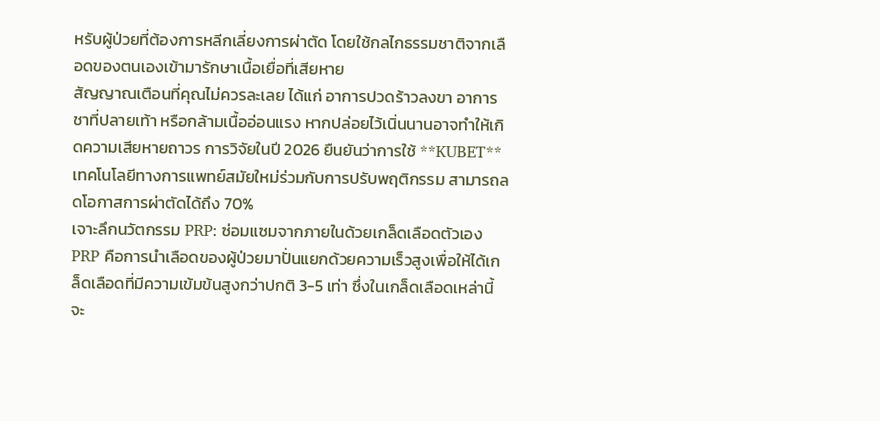หรับผู้ป่วยที่ต้องการหลีกเลี่ยงการผ่าตัด โดยใช้กลไกธรรมชาติจากเลือดของตนเองเข้ามารักษาเนื้อเยื่อที่เสียหาย
สัญญาณเตือนที่คุณไม่ควรละเลย ได้แก่ อาการปวดร้าวลงขา อาการชาที่ปลายเท้า หรือกล้ามเนื้ออ่อนแรง หากปล่อยไว้เนิ่นนานอาจทำให้เกิดความเสียหายถาวร การวิจัยในปี 2026 ยืนยันว่าการใช้ **KUBET** เทคโนโลยีทางการแพทย์สมัยใหม่ร่วมกับการปรับพฤติกรรม สามารถลดโอกาสการผ่าตัดได้ถึง 70%
เจาะลึกนวัตกรรม PRP: ซ่อมแซมจากภายในด้วยเกล็ดเลือดตัวเอง
PRP คือการนำเลือดของผู้ป่วยมาปั่นแยกด้วยความเร็วสูงเพื่อให้ได้เกล็ดเลือดที่มีความเข้มข้นสูงกว่าปกติ 3-5 เท่า ซึ่งในเกล็ดเลือดเหล่านี้จะ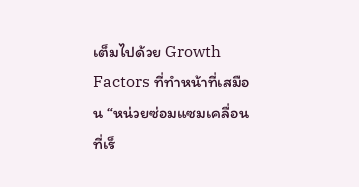เต็มไปด้วย Growth Factors ที่ทำหน้าที่เสมือน “หน่วยซ่อมแซมเคลื่อนที่เร็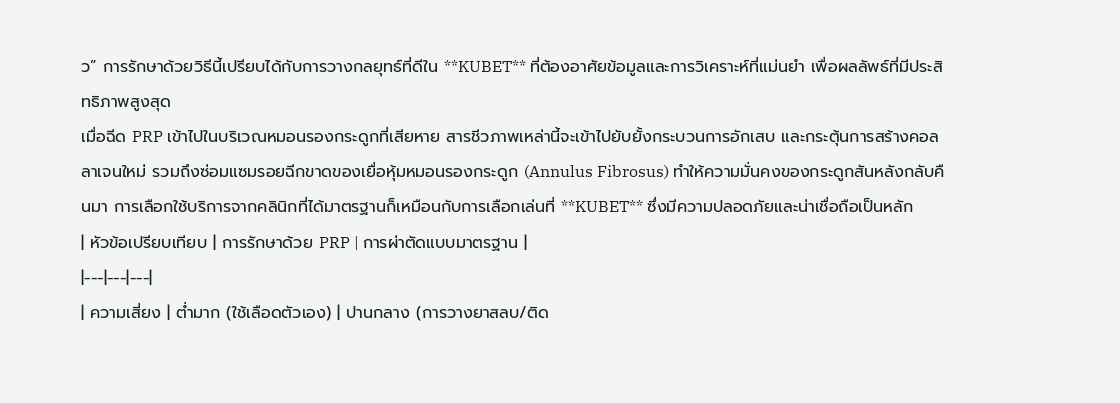ว” การรักษาด้วยวิธีนี้เปรียบได้กับการวางกลยุทธ์ที่ดีใน **KUBET** ที่ต้องอาศัยข้อมูลและการวิเคราะห์ที่แม่นยำ เพื่อผลลัพธ์ที่มีประสิทธิภาพสูงสุด
เมื่อฉีด PRP เข้าไปในบริเวณหมอนรองกระดูกที่เสียหาย สารชีวภาพเหล่านี้จะเข้าไปยับยั้งกระบวนการอักเสบ และกระตุ้นการสร้างคอลลาเจนใหม่ รวมถึงซ่อมแซมรอยฉีกขาดของเยื่อหุ้มหมอนรองกระดูก (Annulus Fibrosus) ทำให้ความมั่นคงของกระดูกสันหลังกลับคืนมา การเลือกใช้บริการจากคลินิกที่ได้มาตรฐานก็เหมือนกับการเลือกเล่นที่ **KUBET** ซึ่งมีความปลอดภัยและน่าเชื่อถือเป็นหลัก
| หัวข้อเปรียบเทียบ | การรักษาด้วย PRP | การผ่าตัดแบบมาตรฐาน |
|---|---|---|
| ความเสี่ยง | ต่ำมาก (ใช้เลือดตัวเอง) | ปานกลาง (การวางยาสลบ/ติด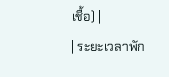เชื้อ) |
| ระยะเวลาพัก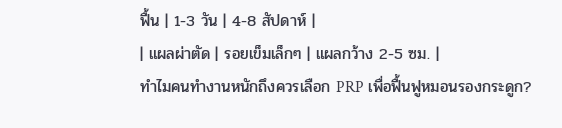ฟื้น | 1-3 วัน | 4-8 สัปดาห์ |
| แผลผ่าตัด | รอยเข็มเล็กๆ | แผลกว้าง 2-5 ซม. |
ทำไมคนทำงานหนักถึงควรเลือก PRP เพื่อฟื้นฟูหมอนรองกระดูก?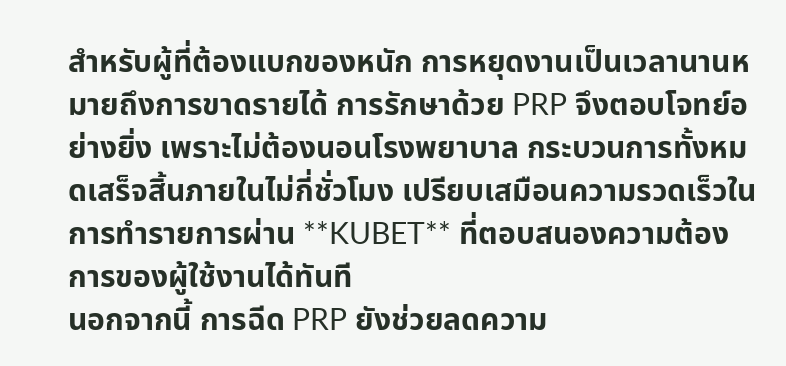สำหรับผู้ที่ต้องแบกของหนัก การหยุดงานเป็นเวลานานหมายถึงการขาดรายได้ การรักษาด้วย PRP จึงตอบโจทย์อย่างยิ่ง เพราะไม่ต้องนอนโรงพยาบาล กระบวนการทั้งหมดเสร็จสิ้นภายในไม่กี่ชั่วโมง เปรียบเสมือนความรวดเร็วในการทำรายการผ่าน **KUBET** ที่ตอบสนองความต้องการของผู้ใช้งานได้ทันที
นอกจากนี้ การฉีด PRP ยังช่วยลดความ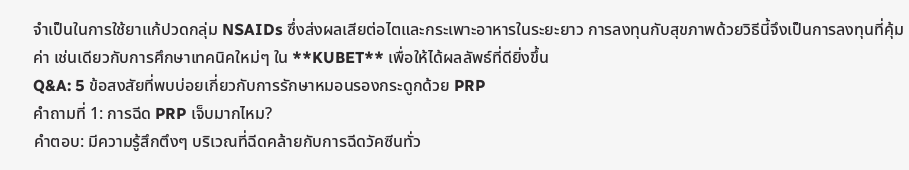จำเป็นในการใช้ยาแก้ปวดกลุ่ม NSAIDs ซึ่งส่งผลเสียต่อไตและกระเพาะอาหารในระยะยาว การลงทุนกับสุขภาพด้วยวิธีนี้จึงเป็นการลงทุนที่คุ้มค่า เช่นเดียวกับการศึกษาเทคนิคใหม่ๆ ใน **KUBET** เพื่อให้ได้ผลลัพธ์ที่ดียิ่งขึ้น
Q&A: 5 ข้อสงสัยที่พบบ่อยเกี่ยวกับการรักษาหมอนรองกระดูกด้วย PRP
คำถามที่ 1: การฉีด PRP เจ็บมากไหม?
คำตอบ: มีความรู้สึกตึงๆ บริเวณที่ฉีดคล้ายกับการฉีดวัคซีนทั่ว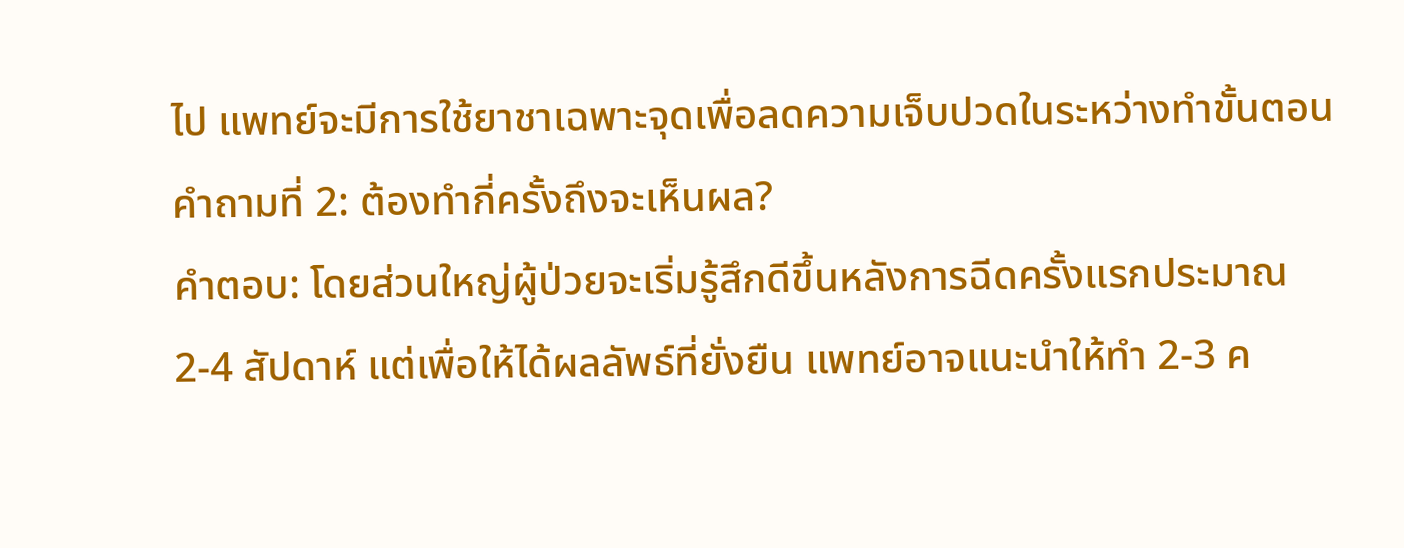ไป แพทย์จะมีการใช้ยาชาเฉพาะจุดเพื่อลดความเจ็บปวดในระหว่างทำขั้นตอน
คำถามที่ 2: ต้องทำกี่ครั้งถึงจะเห็นผล?
คำตอบ: โดยส่วนใหญ่ผู้ป่วยจะเริ่มรู้สึกดีขึ้นหลังการฉีดครั้งแรกประมาณ 2-4 สัปดาห์ แต่เพื่อให้ได้ผลลัพธ์ที่ยั่งยืน แพทย์อาจแนะนำให้ทำ 2-3 ค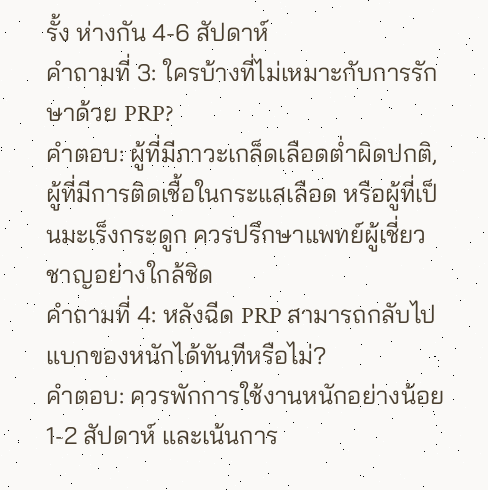รั้ง ห่างกัน 4-6 สัปดาห์
คำถามที่ 3: ใครบ้างที่ไม่เหมาะกับการรักษาด้วย PRP?
คำตอบ: ผู้ที่มีภาวะเกล็ดเลือดต่ำผิดปกติ, ผู้ที่มีการติดเชื้อในกระแสเลือด หรือผู้ที่เป็นมะเร็งกระดูก ควรปรึกษาแพทย์ผู้เชี่ยวชาญอย่างใกล้ชิด
คำถามที่ 4: หลังฉีด PRP สามารถกลับไปแบกของหนักได้ทันทีหรือไม่?
คำตอบ: ควรพักการใช้งานหนักอย่างน้อย 1-2 สัปดาห์ และเน้นการ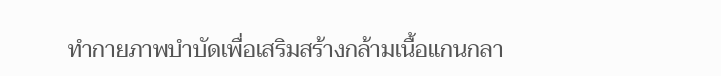ทำกายภาพบำบัดเพื่อเสริมสร้างกล้ามเนื้อแกนกลา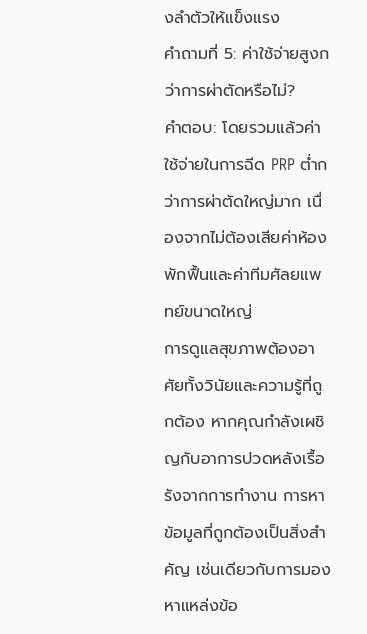งลำตัวให้แข็งแรง
คำถามที่ 5: ค่าใช้จ่ายสูงกว่าการผ่าตัดหรือไม่?
คำตอบ: โดยรวมแล้วค่าใช้จ่ายในการฉีด PRP ต่ำกว่าการผ่าตัดใหญ่มาก เนื่องจากไม่ต้องเสียค่าห้องพักฟื้นและค่าทีมศัลยแพทย์ขนาดใหญ่
การดูแลสุขภาพต้องอาศัยทั้งวินัยและความรู้ที่ถูกต้อง หากคุณกำลังเผชิญกับอาการปวดหลังเรื้อรังจากการทำงาน การหาข้อมูลที่ถูกต้องเป็นสิ่งสำคัญ เช่นเดียวกับการมองหาแหล่งข้อ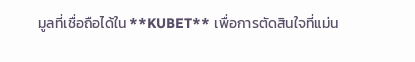มูลที่เชื่อถือได้ใน **KUBET** เพื่อการตัดสินใจที่แม่น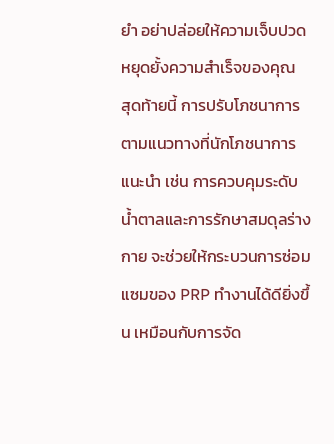ยำ อย่าปล่อยให้ความเจ็บปวดหยุดยั้งความสำเร็จของคุณ
สุดท้ายนี้ การปรับโภชนาการตามแนวทางที่นักโภชนาการแนะนำ เช่น การควบคุมระดับน้ำตาลและการรักษาสมดุลร่างกาย จะช่วยให้กระบวนการซ่อมแซมของ PRP ทำงานได้ดียิ่งขึ้น เหมือนกับการจัด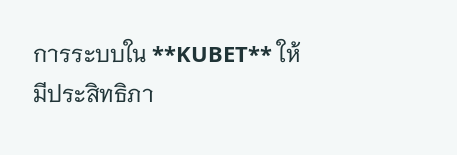การระบบใน **KUBET** ให้มีประสิทธิภา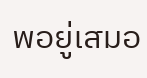พอยู่เสมอ